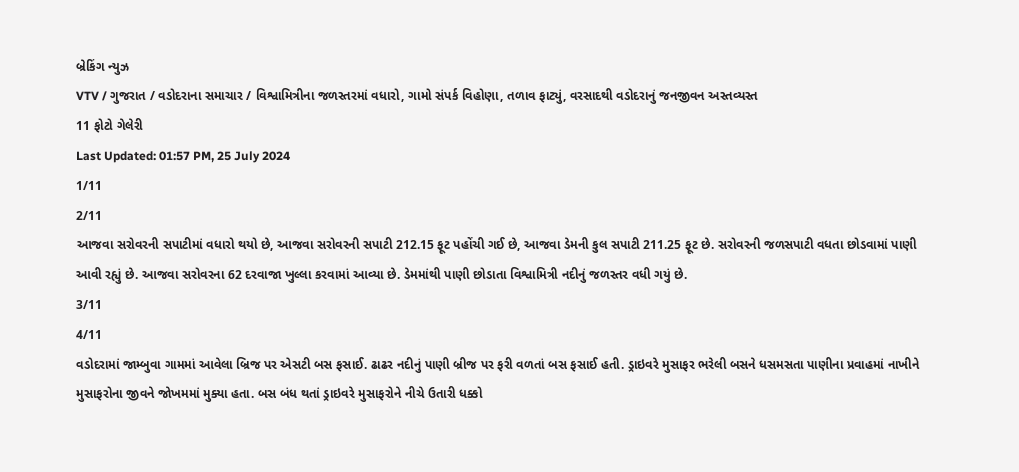બ્રેકિંગ ન્યુઝ
VTV / ગુજરાત / વડોદરાના સમાચાર / વિશ્વામિત્રીના જળસ્તરમાં વધારો, ગામો સંપર્ક વિહોણા, તળાવ ફાટ્યું, વરસાદથી વડોદરાનું જનજીવન અસ્તવ્યસ્ત
11 ફોટો ગેલેરી
Last Updated: 01:57 PM, 25 July 2024
1/11
2/11
આજવા સરોવરની સપાટીમાં વધારો થયો છે, આજવા સરોવરની સપાટી 212.15 ફૂટ પહોંચી ગઈ છે, આજવા ડેમની કુલ સપાટી 211.25 ફૂટ છે. સરોવરની જળસપાટી વધતા છોડવામાં પાણી આવી રહ્યું છે. આજવા સરોવરના 62 દરવાજા ખુલ્લા કરવામાં આવ્યા છે. ડેમમાંથી પાણી છોડાતા વિશ્વામિત્રી નદીનું જળસ્તર વધી ગયું છે.
3/11
4/11
વડોદરામાં જામ્બુવા ગામમાં આવેલા બ્રિજ પર એસટી બસ ફસાઈ. ઢાઢર નદીનું પાણી બ્રીજ પર ફરી વળતાં બસ ફસાઈ હતી. ડ્રાઇવરે મુસાફર ભરેલી બસને ધસમસતા પાણીના પ્રવાહમાં નાખીને મુસાફરોના જીવને જોખમમાં મુક્યા હતા. બસ બંધ થતાં ડ્રાઇવરે મુસાફરોને નીચે ઉતારી ધક્કો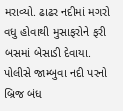મરાવ્યો. ઢાઢર નદીમાં મગરો વધુ હોવાથી મુસાફરોને ફરી બસમાં બેસાડી દેવાયા. પોલીસે જામ્બુવા નદી પરનો બ્રિજ બંધ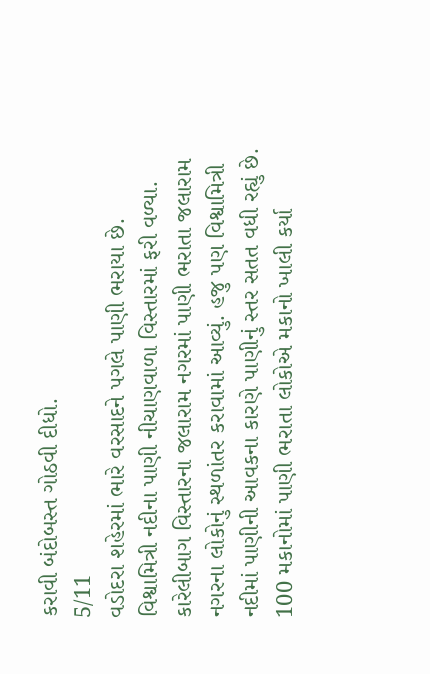કરાવી બંદોબસ્ત ગોઠવી દીધો.
5/11
વડોદરા શહેરમાં ભારે વરસાદને પગલે પાણી ભરાયા છે. વિશ્વામિત્રી નદીના પાણી નીચાણવાળા વિસ્તારમાં ફરી વળ્યા. કારેલીબાગ વિસ્તારના જલારામ નગરમાં પાણી ભરાતા જલારામ નગરના લોકોનું સ્થળાંતર કરાવામાં આવ્યું. હજુ પણ વિશ્વામિત્રી નદીમાં પાણીની આવકના કારણે પાણીનું સ્તર સતત વધી રહ્યું છે. 100 મકાનોમાં પાણી ભરાતા લોકોએ મકાનો ખાલી કર્યા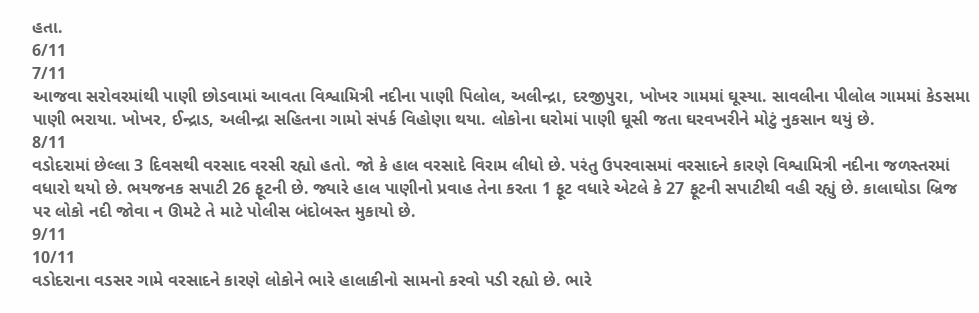હતા.
6/11
7/11
આજવા સરોવરમાંથી પાણી છોડવામાં આવતા વિશ્વામિત્રી નદીના પાણી પિલોલ, અલીન્દ્રા, દરજીપુરા, ખોખર ગામમાં ઘૂસ્યા. સાવલીના પીલોલ ગામમાં કેડસમા પાણી ભરાયા. ખોખર, ઈન્દ્રાડ, અલીન્દ્રા સહિતના ગામો સંપર્ક વિહોણા થયા. લોકોના ઘરોમાં પાણી ઘૂસી જતા ઘરવખરીને મોટું નુકસાન થયું છે.
8/11
વડોદરામાં છેલ્લા 3 દિવસથી વરસાદ વરસી રહ્યો હતો. જો કે હાલ વરસાદે વિરામ લીધો છે. પરંતુ ઉપરવાસમાં વરસાદને કારણે વિશ્વામિત્રી નદીના જળસ્તરમાં વધારો થયો છે. ભયજનક સપાટી 26 ફૂટની છે. જ્યારે હાલ પાણીનો પ્રવાહ તેના કરતા 1 ફૂટ વધારે એટલે કે 27 ફૂટની સપાટીથી વહી રહ્યું છે. કાલાઘોડા બ્રિજ પર લોકો નદી જોવા ન ઊમટે તે માટે પોલીસ બંદોબસ્ત મુકાયો છે.
9/11
10/11
વડોદરાના વડસર ગામે વરસાદને કારણે લોકોને ભારે હાલાકીનો સામનો કરવો પડી રહ્યો છે. ભારે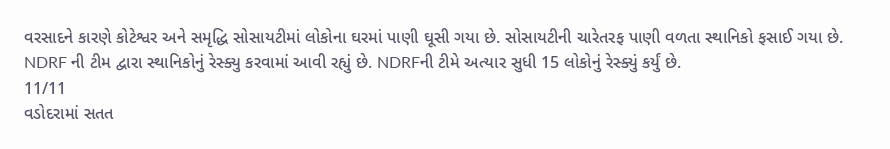વરસાદને કારણે કોટેશ્વર અને સમૃદ્ધિ સોસાયટીમાં લોકોના ઘરમાં પાણી ઘૂસી ગયા છે. સોસાયટીની ચારેતરફ પાણી વળતા સ્થાનિકો ફસાઈ ગયા છે. NDRF ની ટીમ દ્વારા સ્થાનિકોનું રેસ્ક્યુ કરવામાં આવી રહ્યું છે. NDRFની ટીમે અત્યાર સુધી 15 લોકોનું રેસ્ક્યું કર્યું છે.
11/11
વડોદરામાં સતત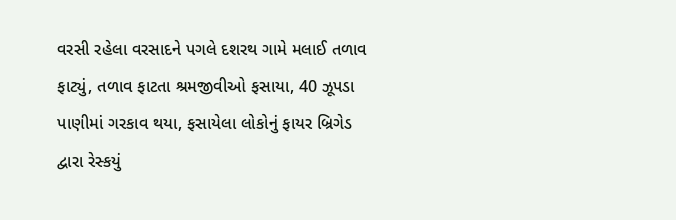વરસી રહેલા વરસાદને પગલે દશરથ ગામે મલાઈ તળાવ ફાટ્યું, તળાવ ફાટતા શ્રમજીવીઓ ફસાયા, 40 ઝૂપડા પાણીમાં ગરકાવ થયા, ફસાયેલા લોકોનું ફાયર બ્રિગેડ દ્વારા રેસ્કયું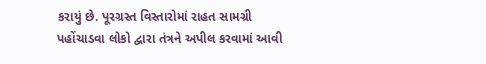કરાયું છે. પૂરગ્રસ્ત વિસ્તારોમાં રાહત સામગ્રી પહોંચાડવા લોકો દ્વારા તંત્રને અપીલ કરવામાં આવી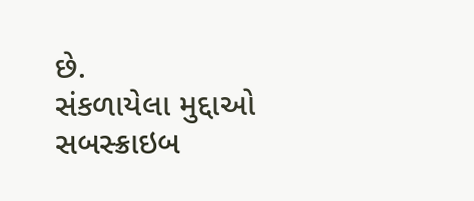છે.
સંકળાયેલા મુદ્દાઓ
સબસ્ક્રાઇબ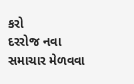કરો
દરરોજ નવા સમાચાર મેળવવા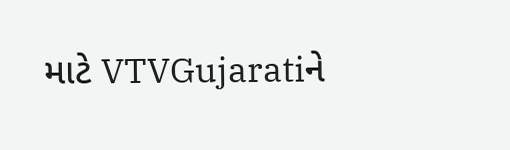માટે VTVGujaratiને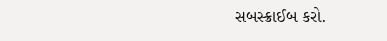સબસ્ક્રાઈબ કરો.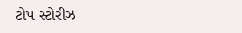ટોપ સ્ટોરીઝ